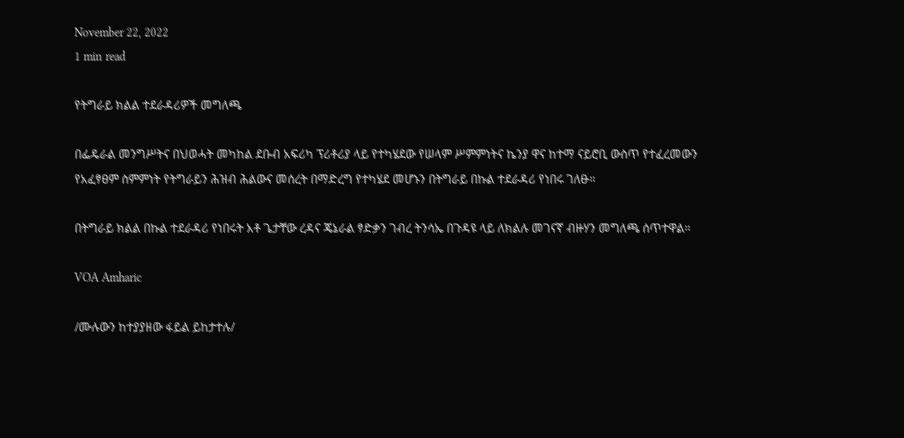November 22, 2022
1 min read

የትግራይ ክልል ተደራዳሪዎች መግለጫ

በፌዴራል መንግሥትና በህወሓት መካከል ደቡብ አፍሪካ ፕሪቶሪያ ላይ የተካሄደው የሠላም ሥምምነትና ኬንያ ዋና ከተማ ናይሮቢ ውስጥ የተፈረመውን የአፈፃፀም ስምምነት የትግራይን ሕዝብ ሕልውና መሰረት በማድረግ የተካሄደ መሆኑን በትግራይ በኩል ተደራዳሪ የነበሩ ገለፁ።

በትግራይ ክልል በኩል ተደራዳሪ የነበሩት አቶ ጌታቸው ረዳና ጄኔራል ፃድቃን ገብረ ትንሳኤ በጉዳዩ ላይ ለክልሉ መገናኛ ብዙሃን መግለጫ ሰጥተዋል።

VOA Amharic

/ሙሉውን ከተያያዘው ፋይል ይከታተሉ/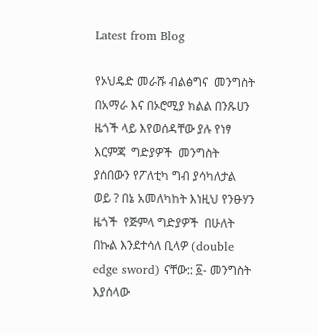Latest from Blog

የኦህዴድ መራሹ ብልፅግና  መንግስት  በአማራ እና በኦሮሚያ ክልል በንጹሀን  ዜጎች ላይ እየወሰዳቸው ያሉ የነፃ እርምጃ  ግድያዎች  መንግስት ያሰበውን የፖለቲካ ግብ ያሳካለታል  ወይ ? በኔ አመለካከት እነዚህ የንፁሃን ዜጎች  የጅምላ ግድያዎች  በሁለት በኩል እንደተሳለ ቢላዎ (double edge sword) ናቸው:: ፩- መንግስት እያሰላው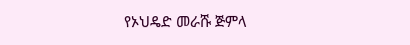የኦህዴድ መራሹ ጅምላ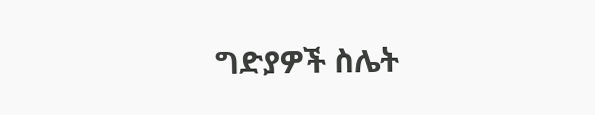ግድያዎች ስሌት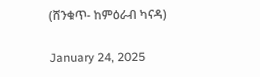(ሸንቁጥ- ከምዕራብ ካናዳ)

January 24, 2025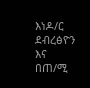እነዶ/ር ደብረፅዮን እና በጠ/ሚ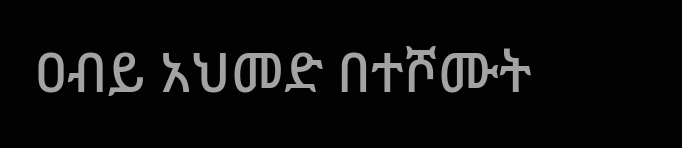ዐብይ አህመድ በተሾሙት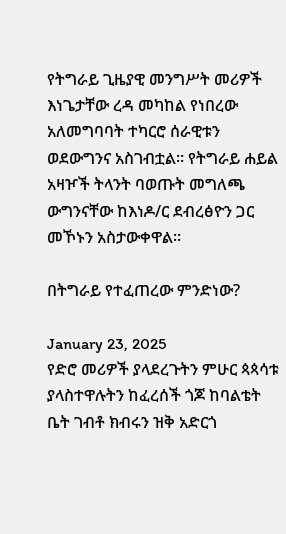የትግራይ ጊዜያዊ መንግሥት መሪዎች እነጌታቸው ረዳ መካከል የነበረው አለመግባባት ተካርሮ ሰራዊቱን ወደውግንና አስገብቷል። የትግራይ ሐይል አዛዦች ትላንት ባወጡት መግለጫ ውግንናቸው ከእነዶ/ር ደብረፅዮን ጋር መኾኑን አስታውቀዋል።

በትግራይ የተፈጠረው ምንድነው?

January 23, 2025
የድሮ መሪዎች ያላደረጉትን ምሁር ጳጳሳቱ ያላስተዋሉትን ከፈረሰች ጎጆ ከባልቴት ቤት ገብቶ ክብሩን ዝቅ አድርጎ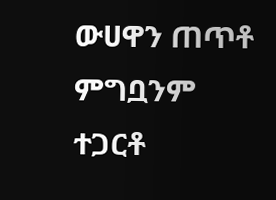ውሀዋን ጠጥቶ ምግቧንም ተጋርቶ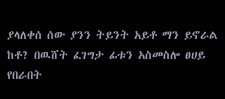ያላለቀሰ ሰው ያንን ትይንት አይቶ ማን ይኖራል ከቶ? በዉሸት ፈገግታ ፊቱን አስመስሎ ፀሀይ የበራበት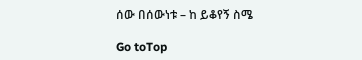ሰው በሰውነቱ – ከ ይቆየኝ ስሜ

Go toTop